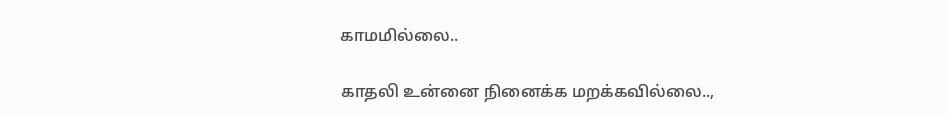காமமில்லை..

காதலி உன்னை நினைக்க மறக்கவில்லை..,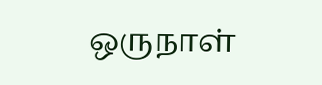ஒருநாள்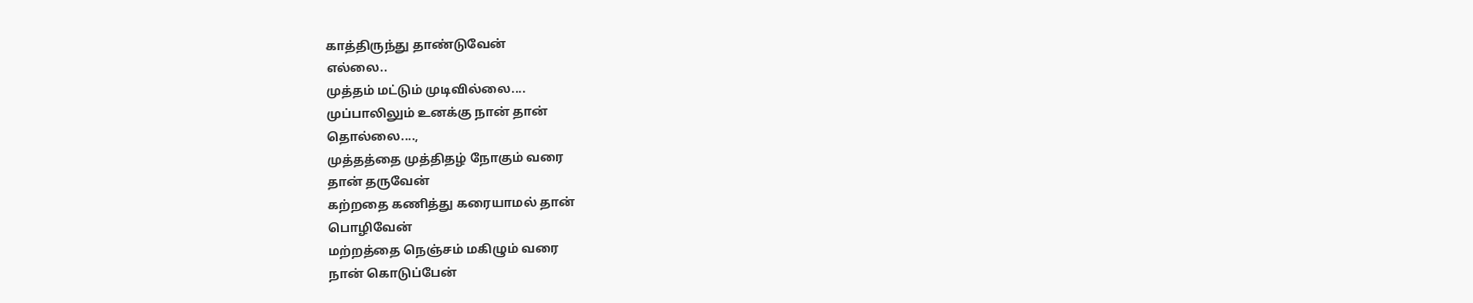காத்திருந்து தாண்டுவேன்
எல்லை..
முத்தம் மட்டும் முடிவில்லை....
முப்பாலிலும் உனக்கு நான் தான்
தொல்லை....,
முத்தத்தை முத்திதழ் நோகும் வரை
தான் தருவேன்
கற்றதை கணித்து கரையாமல் தான்
பொழிவேன்
மற்றத்தை நெஞ்சம் மகிழும் வரை
நான் கொடுப்பேன்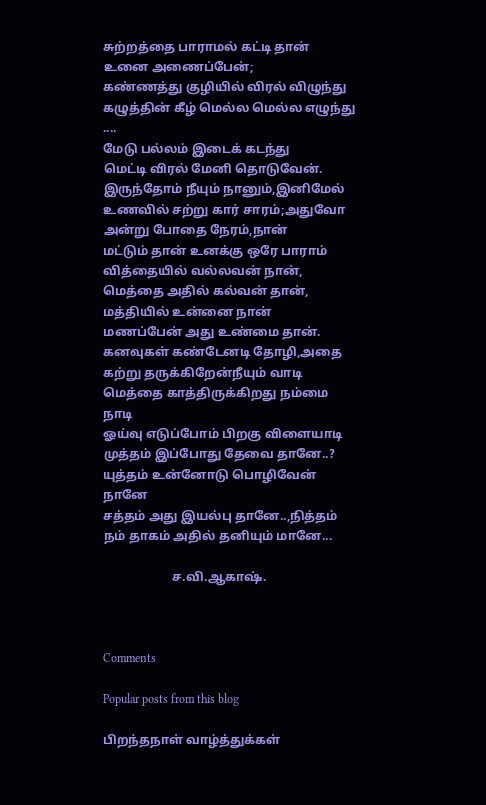சுற்றத்தை பாராமல் கட்டி தான் உனை அணைப்பேன்;
கண்ணத்து குழியில் விரல் விழுந்து
கழுத்தின் கீழ் மெல்ல மெல்ல எழுந்து ....
மேடு பல்லம் இடைக் கடந்து
மெட்டி விரல் மேனி தொடுவேன்.
இருந்தோம் நீயும் நானும்,இனிமேல்
உணவில் சற்று கார் சாரம்;அதுவோ
அன்று போதை நேரம்,நான்
மட்டும் தான் உனக்கு ஒரே பாராம்
வித்தையில் வல்லவன் நான்,
மெத்தை அதில் கல்வன் தான்,
மத்தியில் உன்னை நான்
மணப்பேன் அது உண்மை தான்.
கனவுகள் கண்டேனடி தோழி,அதை
கற்று தருக்கிறேன்நீயும் வாடி
மெத்தை காத்திருக்கிறது நம்மை நாடி
ஓய்வு எடுப்போம் பிறகு விளையாடி
முத்தம் இப்போது தேவை தானே..?
யுத்தம் உன்னோடு பொழிவேன் நானே
சத்தம் அது இயல்பு தானே..,நித்தம்
நம் தாகம் அதில் தனியும் மானே...

                      ச.வி.ஆகாஷ்.



Comments

Popular posts from this blog

பிறந்தநாள் வாழ்த்துக்கள்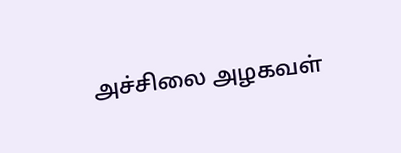அச்சிலை அழகவள்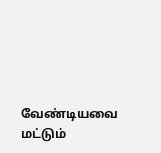வேண்டியவை மட்டும்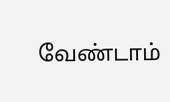வேண்டாம்